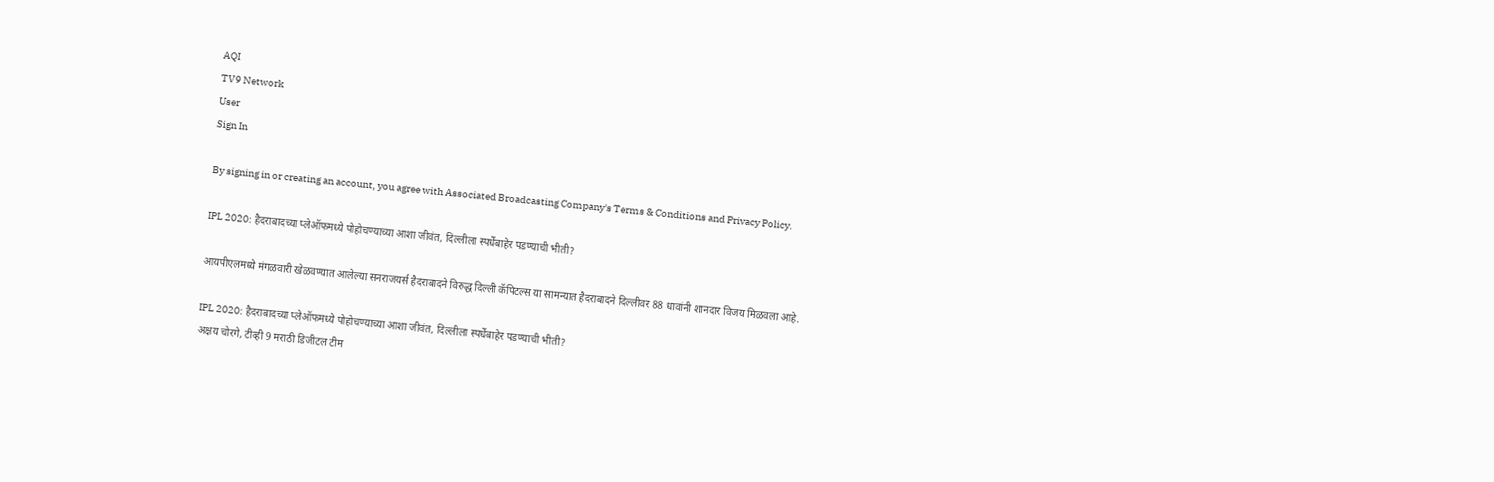AQI
TV9 Network
User
Sign In

By signing in or creating an account, you agree with Associated Broadcasting Company's Terms & Conditions and Privacy Policy.

IPL 2020: हैदराबादच्या प्लेऑफमध्ये पोहोचण्याच्या आशा जीवंत, दिल्लीला स्पर्धेबाहेर पडण्याची भीती?

आयपीएलमध्ये मंगळवारी खेळवण्यात आलेल्या सनराजयर्स हैदराबादने विरुद्ध दिल्ली कॅपिटल्स या सामन्यात हैदराबादने दिल्लीवर 88 धावांनी शानदार विजय मिळवला आहे.

IPL 2020: हैदराबादच्या प्लेऑफमध्ये पोहोचण्याच्या आशा जीवंत, दिल्लीला स्पर्धेबाहेर पडण्याची भीती?
अक्षय चोरगे, टीव्ही 9 मराठी डिजीटल टीम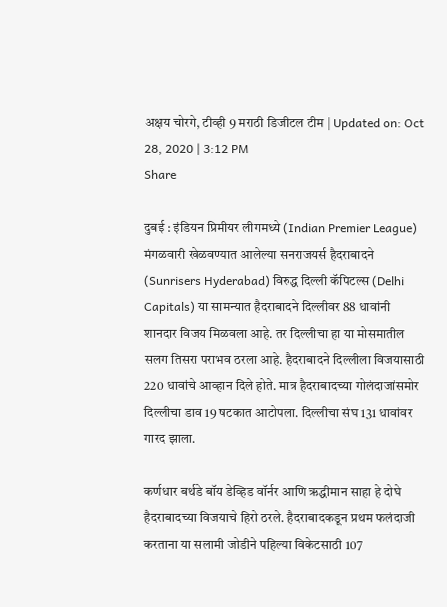अक्षय चोरगे, टीव्ही 9 मराठी डिजीटल टीम | Updated on: Oct 28, 2020 | 3:12 PM
Share

दुबई : इंडियन प्रिमीयर लीगमध्ये (Indian Premier League) मंगळवारी खेळवण्यात आलेल्या सनराजयर्स हैदराबादने (Sunrisers Hyderabad) विरुद्ध दिल्ली कॅपिटल्स (Delhi Capitals) या सामन्यात हैदराबादने दिल्लीवर 88 धावांनी शानदार विजय मिळवला आहे. तर दिल्लीचा हा या मोसमातील सलग तिसरा पराभव ठरला आहे. हैदराबादने दिल्लीला विजयासाठी 220 धावांचे आव्हान दिले होते. मात्र हैदराबादच्या गोलंदाजांसमोर दिल्लीचा डाव 19 षटकात आटोपला. दिल्लीचा संघ 131 धावांवर गारद झाला.

कर्णधार बर्थडे बॉय डेव्हिड वॉर्नर आणि ऋद्धीमान साहा हे दोघे हैदराबादच्या विजयाचे हिरो ठरले. हैदराबादकडून प्रथम फलंदाजी करताना या सलामी जोडीने पहिल्या विकेटसाठी 107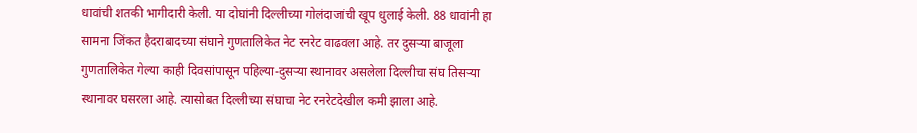धावांची शतकी भागीदारी केली. या दोघांनी दिल्लीच्या गोलंदाजांची खूप धुलाई केली. 88 धावांनी हा सामना जिंकत हैदराबादच्या संघाने गुणतालिकेत नेट रनरेट वाढवला आहे. तर दुसऱ्या बाजूला गुणतालिकेत गेल्या काही दिवसांपासून पहिल्या-दुसऱ्या स्थानावर असलेला दिल्लीचा संघ तिसऱ्या स्थानावर घसरला आहे. त्यासोबत दिल्लीच्या संघाचा नेट रनरेटदेखील कमी झाला आहे.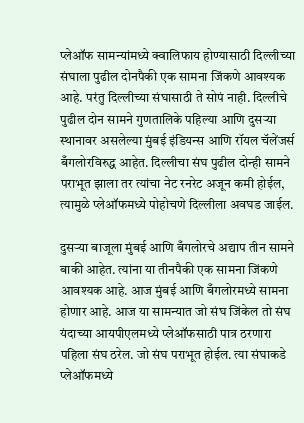प्लेऑफ सामन्यांमध्ये क्वालिफाय होण्यासाठी दिल्लीच्या संघाला पुढील दोनपैकी एक सामना जिंकणे आवश्यक आहे. परंतु दिल्लीच्या संघासाठी ते सोपं नाही. दिल्लीचे पुढील दोन सामने गुणतालिके पहिल्या आणि दुसऱ्या स्थानावर असलेल्या मुंबई इंडियन्स आणि रॉयल चॅलेंजर्स बँगलोरविरुद्ध आहेत. दिल्लीचा संघ पुढील दोन्ही सामने पराभूत झाला तर त्यांचा नेट रनरेट अजून कमी होईल, त्यामुळे प्लेऑफमध्ये पोहोचणे दिल्लीला अवघड जाईल.

दुसऱ्या बाजूला मुंबई आणि बँगलोरचे अद्याप तीन सामने बाकी आहेत. त्यांना या तीनपैकी एक सामना जिंकणे आवश्यक आहे. आज मुंबई आणि बँगलोरमध्ये सामना होणार आहे. आज या सामन्यात जो संघ जिंकेल तो संघ यंदाच्या आयपीएलमध्ये प्लेऑफसाठी पात्र ठरणारा पहिला संघ ठरेल. जो संघ पराभूत होईल. त्या संघाकडे प्लेऑफमध्ये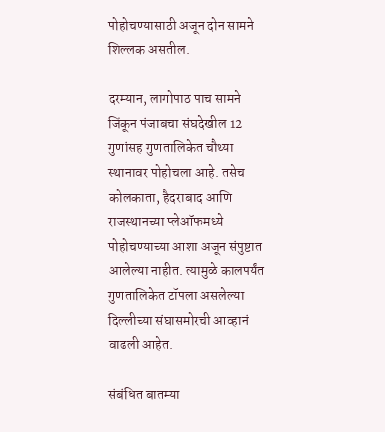पोहोचण्यासाठी अजून दोन सामने शिल्लक असतील.

दरम्यान, लागोपाठ पाच सामने जिंकून पंजाबचा संघदेखील 12 गुणांसह गुणतालिकेत चौथ्या स्थानावर पोहोचला आहे. तसेच कोलकाता, हैदराबाद आणि राजस्थानच्या प्लेऑफमध्ये पोहोचण्याच्या आशा अजून संपुष्टात आलेल्या नाहीत. त्यामुळे कालपर्यंत गुणतालिकेत टॉपला असलेल्या दिल्लीच्या संघासमोरची आव्हानं वाढली आहेत.

संबंधित बातम्या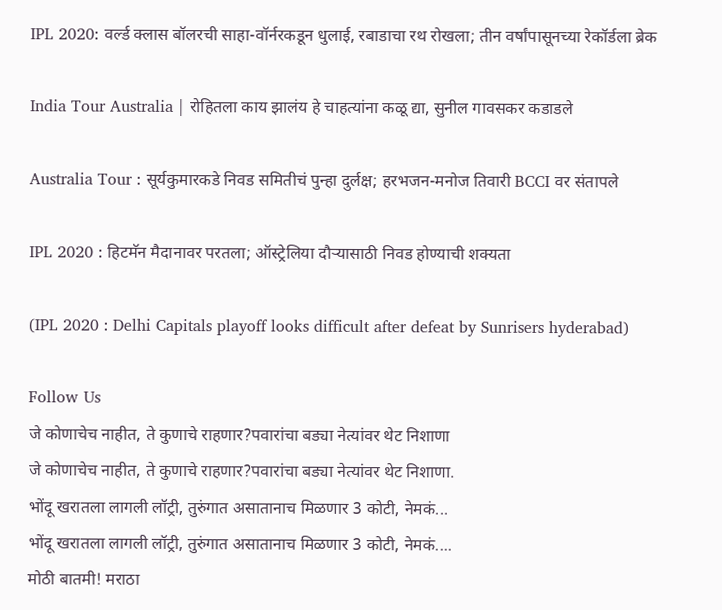IPL 2020: वर्ल्ड क्लास बॉलरची साहा-वॉर्नरकडून धुलाई, रबाडाचा रथ रोखला; तीन वर्षांपासूनच्या रेकॉर्डला ब्रेक

India Tour Australia | रोहितला काय झालंय हे चाहत्यांना कळू द्या, सुनील गावसकर कडाडले

Australia Tour : सूर्यकुमारकडे निवड समितीचं पुन्हा दुर्लक्ष; हरभजन-मनोज तिवारी BCCI वर संतापले

IPL 2020 : हिटमॅन मैदानावर परतला; ऑस्ट्रेलिया दौऱ्यासाठी निवड होण्याची शक्यता

(IPL 2020 : Delhi Capitals playoff looks difficult after defeat by Sunrisers hyderabad)

Follow Us
जे कोणाचेच नाहीत, ते कुणाचे राहणार?पवारांचा बड्या नेत्यांवर थेट निशाणा
जे कोणाचेच नाहीत, ते कुणाचे राहणार?पवारांचा बड्या नेत्यांवर थेट निशाणा.
भोंदू खरातला लागली लॉट्री, तुरुंगात असातानाच मिळणार 3 कोटी, नेमकं...
भोंदू खरातला लागली लॉट्री, तुरुंगात असातानाच मिळणार 3 कोटी, नेमकं....
मोठी बातमी! मराठा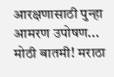आरक्षणासाठी पुन्हा आमरण उपोषण...
मोठी बातमी! मराठा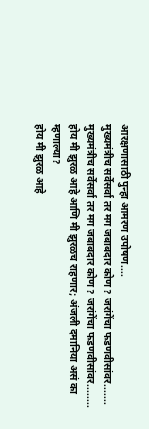आरक्षणासाठी पुन्हा आमरण उपोषण....
मुख्यमंत्रीच सर्वेसर्वा तर मग जबाबदार कोण? जरांगेंचा फडणवीसांवर.......
मुख्यमंत्रीच सर्वेसर्वा तर मग जबाबदार कोण? जरांगेंचा फडणवीसांवर........
होय मी झुरळ आहे आणि मी झुरळच राहणार; अंजली दमानिया असं का म्हणाल्या?
होय मी झुरळ आहे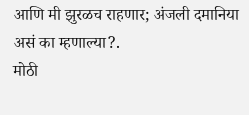आणि मी झुरळच राहणार; अंजली दमानिया असं का म्हणाल्या?.
मोठी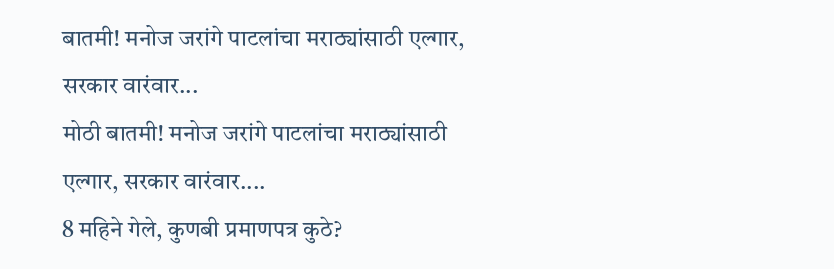बातमी! मनोज जरांगे पाटलांचा मराठ्यांसाठी एल्गार, सरकार वारंवार...
मोठी बातमी! मनोज जरांगे पाटलांचा मराठ्यांसाठी एल्गार, सरकार वारंवार....
8 महिने गेले, कुणबी प्रमाणपत्र कुठे?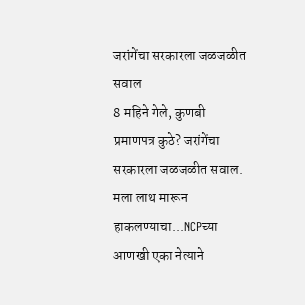जरांगेंचा सरकारला जळजळीत सवाल
8 महिने गेले, कुणबी प्रमाणपत्र कुठे? जरांगेंचा सरकारला जळजळीत सवाल.
मला लाथ मारून हाकलण्याचा...NCPच्या आणखी एका नेत्याने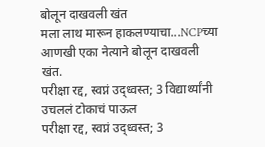बोलून दाखवली खंत
मला लाथ मारून हाकलण्याचा...NCPच्या आणखी एका नेत्याने बोलून दाखवली खंत.
परीक्षा रद्द, स्वप्नं उद्ध्वस्त; 3 विद्यार्थ्यांनी उचललं टोकाचं पाऊल
परीक्षा रद्द, स्वप्नं उद्ध्वस्त; 3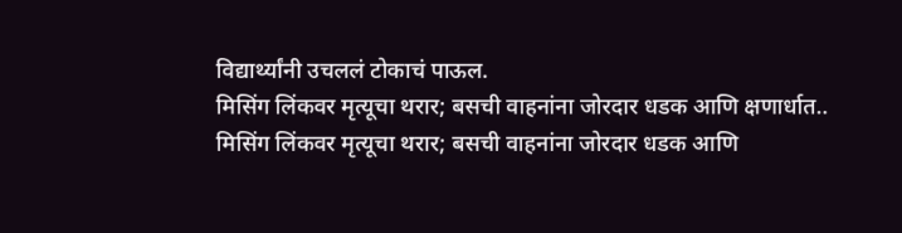विद्यार्थ्यांनी उचललं टोकाचं पाऊल.
मिसिंग लिंकवर मृत्यूचा थरार; बसची वाहनांना जोरदार धडक आणि क्षणार्धात..
मिसिंग लिंकवर मृत्यूचा थरार; बसची वाहनांना जोरदार धडक आणि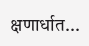क्षणार्धात...